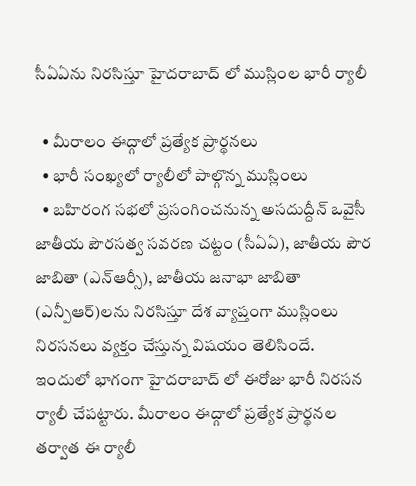సీఏఏను నిరసిస్తూ హైదరాబాద్ లో ముస్లింల భారీ ర్యాలీ

  • మీరాలం ఈద్గాలో ప్రత్యేక ప్రార్థనలు
  • భారీ సంఖ్యలో ర్యాలీలో పాల్గొన్న ముస్లింలు
  • బహిరంగ సభలో ప్రసంగించనున్న అసదుద్దీన్ ఒవైసీ
జాతీయ పౌరసత్వ సవరణ చట్టం (సీఏఏ), జాతీయ పౌర జాబితా (ఎన్ఆర్సీ), జాతీయ జనాభా జాబితా (ఎన్పీఆర్)లను నిరసిస్తూ దేశ వ్యాప్తంగా ముస్లింలు నిరసనలు వ్యక్తం చేస్తున్న విషయం తెలిసిందే. ఇందులో భాగంగా హైదరాబాద్ లో ఈరోజు భారీ నిరసన ర్యాలీ చేపట్టారు. మీరాలం ఈద్గాలో ప్రత్యేక ప్రార్థనల తర్వాత ఈ ర్యాలీ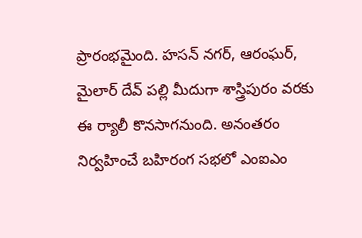ప్రారంభమైంది. హసన్ నగర్, ఆరంఘర్, మైలార్ దేవ్ పల్లి మీదుగా శాస్త్రిపురం వరకు ఈ ర్యాలీ కొనసాగనుంది. అనంతరం నిర్వహించే బహిరంగ సభలో ఎంఐఎం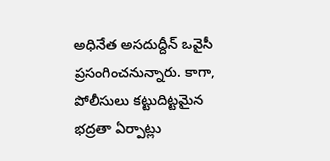అధినేత అసదుద్దీన్ ఒవైసీ ప్రసంగించనున్నారు. కాగా, పోలీసులు కట్టుదిట్టమైన భద్రతా ఏర్పాట్లు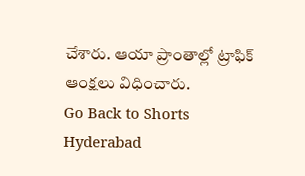చేశారు. ఆయా ప్రాంతాల్లో ట్రాఫిక్ ఆంక్షలు విధించారు.
Go Back to Shorts
Hyderabad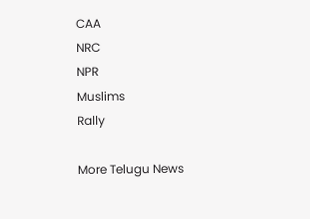CAA
NRC
NPR
Muslims
Rally

More Telugu News